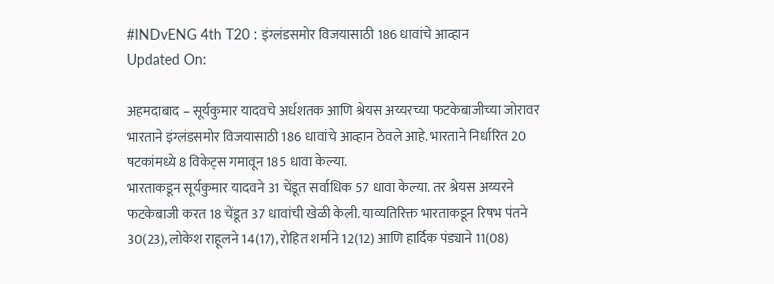#INDvENG 4th T20 : इंग्लंडसमोर विजयासाठी 186 धावांचे आव्हान
Updated On:

अहमदाबाद – सूर्यकुमार यादवचे अर्धशतक आणि श्रेयस अय्यरच्या फटकेबाजीच्या जोरावर भारताने इंग्लंडसमोर विजयासाठी 186 धावांचे आव्हान ठेवले आहे. भारताने निर्धारित 20 षटकांमध्ये 8 विकेट्स गमावून 185 धावा केल्या.
भारताकडून सूर्यकुमार यादवने 31 चेंडूत सर्वाधिक 57 धावा केल्या. तर श्रेयस अय्यरने फटकेबाजी करत 18 चेंडूत 37 धावांची खेळी केली. याव्यतिरिक्त भारताकडून रिषभ पंतने 30(23), लोकेश राहूलने 14(17), रोहित शर्माने 12(12) आणि हार्दिक पंड्याने 11(08)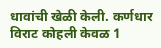धावांची खेळी केली. कर्णधार विराट कोहली केवळ 1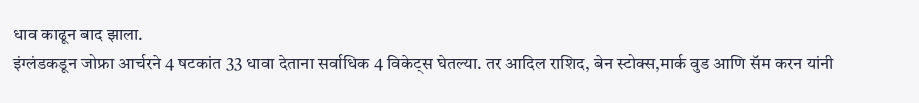धाव काढून बाद झाला.
इंग्लंडकडून जोफ्रा आर्चरने 4 षटकांत 33 धावा देताना सर्वाधिक 4 विकेट्स घेतल्या. तर आदिल राशिद, बेन स्टोक्स,मार्क वुड आणि सॅम करन यांनी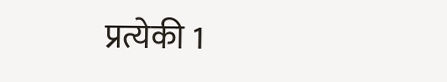प्रत्येकी 1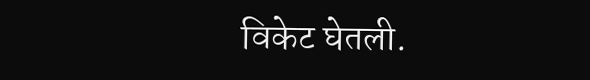विकेट घेतली.